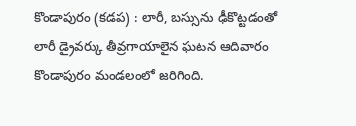కొండాపురం (కడప) : లారీ, బస్సును ఢీకొట్టడంతో లారీ డ్రైవర్కు తీవ్రగాయాలైన ఘటన ఆదివారం కొండాపురం మండలంలో జరిగింది.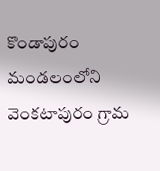కొండాపురం మండలంలోని వెంకటాపురం గ్రామ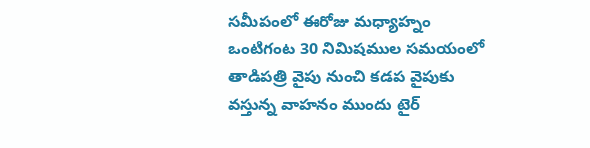సమీపంలో ఈరోజు మధ్యాహ్నం ఒంటిగంట 30 నిమిషముల సమయంలో తాడిపత్రి వైపు నుంచి కడప వైపుకు వస్తున్న వాహనం ముందు టైర్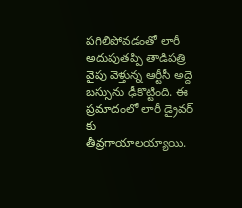పగిలిపోవడంతో లారీ అదుపుతప్పి తాడిపత్రి వైపు వెళ్తున్న ఆర్టీసీ అద్దె బస్సును ఢీకొట్టింది. ఈ ప్రమాదంలో లారీ డ్రైవర్ కు తీవ్రగాయాలయ్యాయి.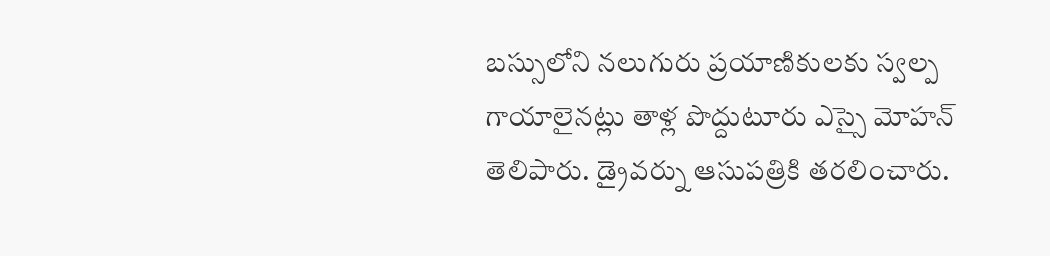బస్సులోని నలుగురు ప్రయాణికులకు స్వల్ప గాయాలైనట్లు తాళ్ల పొద్దుటూరు ఎస్సై మోహన్ తెలిపారు. డ్రైవర్ను ఆసుపత్రికి తరలించారు.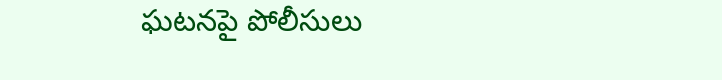ఘటనపై పోలీసులు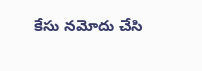కేసు నమోదు చేసి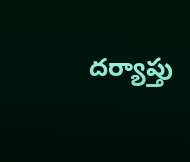దర్యాప్తు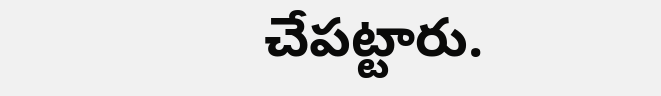చేపట్టారు.